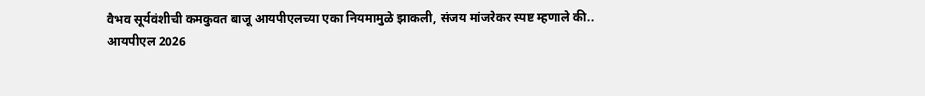वैभव सूर्यवंशीची कमकुवत बाजू आयपीएलच्या एका नियमामुळे झाकली, संजय मांजरेकर स्पष्ट म्हणाले की..
आयपीएल 2026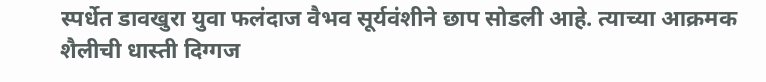स्पर्धेत डावखुरा युवा फलंदाज वैभव सूर्यवंशीने छाप सोडली आहे. त्याच्या आक्रमक शैलीची धास्ती दिग्गज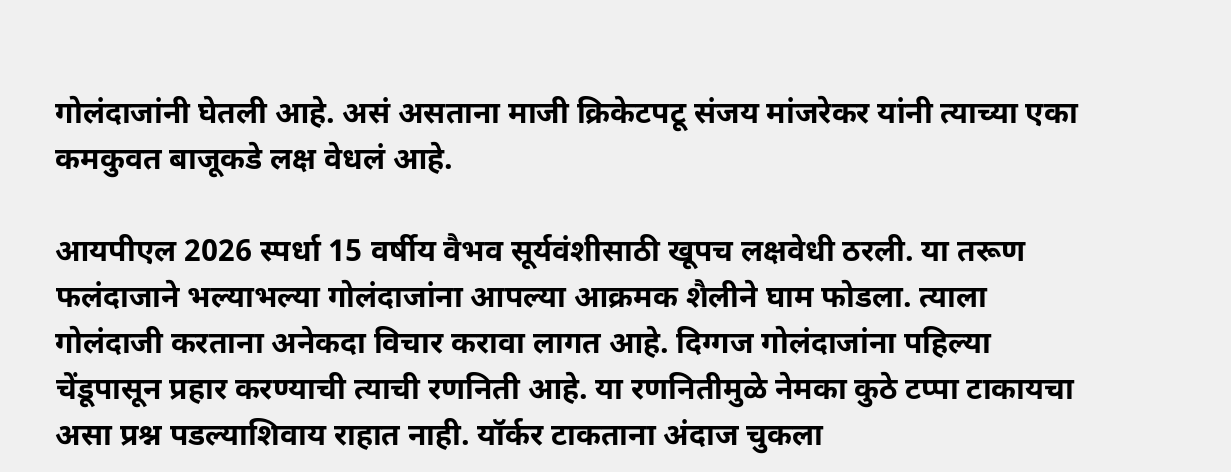गोलंदाजांनी घेतली आहे. असं असताना माजी क्रिकेटपटू संजय मांजरेकर यांनी त्याच्या एका कमकुवत बाजूकडे लक्ष वेधलं आहे.

आयपीएल 2026 स्पर्धा 15 वर्षीय वैभव सूर्यवंशीसाठी खूपच लक्षवेधी ठरली. या तरूण फलंदाजाने भल्याभल्या गोलंदाजांना आपल्या आक्रमक शैलीने घाम फोडला. त्याला गोलंदाजी करताना अनेकदा विचार करावा लागत आहे. दिग्गज गोलंदाजांना पहिल्या चेंडूपासून प्रहार करण्याची त्याची रणनिती आहे. या रणनितीमुळे नेमका कुठे टप्पा टाकायचा असा प्रश्न पडल्याशिवाय राहात नाही. यॉर्कर टाकताना अंदाज चुकला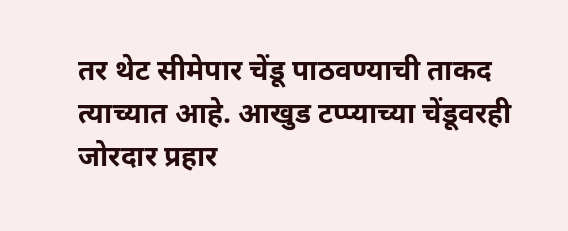तर थेट सीमेपार चेंडू पाठवण्याची ताकद त्याच्यात आहे. आखुड टप्प्याच्या चेंडूवरही जोरदार प्रहार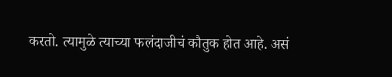करतो. त्यामुळे त्याच्या फलंदाजीचं कौतुक होत आहे. असं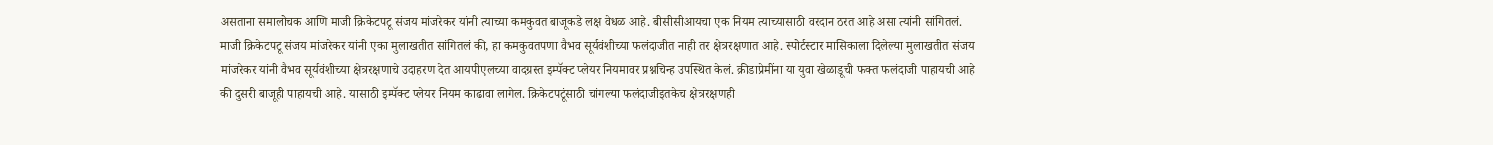असताना समालोचक आणि माजी क्रिकेटपटू संजय मांजरेकर यांनी त्याच्या कमकुवत बाजूकडे लक्ष वेधळ आहे. बीसीसीआयचा एक नियम त्याच्यासाठी वरदान ठरत आहे असा त्यांनी सांगितलं.
माजी क्रिकेटपटू संजय मांजरेकर यांनी एका मुलाखतीत सांगितलं की, हा कमकुवतपणा वैभव सूर्यवंशीच्या फलंदाजीत नाही तर क्षेत्ररक्षणात आहे. स्पोर्टस्टार मासिकाला दिलेल्या मुलाखतीत संजय मांजरेकर यांनी वैभव सूर्यवंशीच्या क्षेत्ररक्षणाचे उदाहरण देत आयपीएलच्या वादग्रस्त इम्पॅक्ट प्लेयर नियमावर प्रश्नचिन्ह उपस्थित केलं. क्रीडाप्रेमींना या युवा खेळाडूची फक्त फलंदाजी पाहायची आहे की दुसरी बाजूही पाहायची आहे. यासाठी इम्पॅक्ट प्लेयर नियम काढावा लागेल. क्रिकेटपटूंसाठी चांगल्या फलंदाजीइतकेच क्षेत्ररक्षणही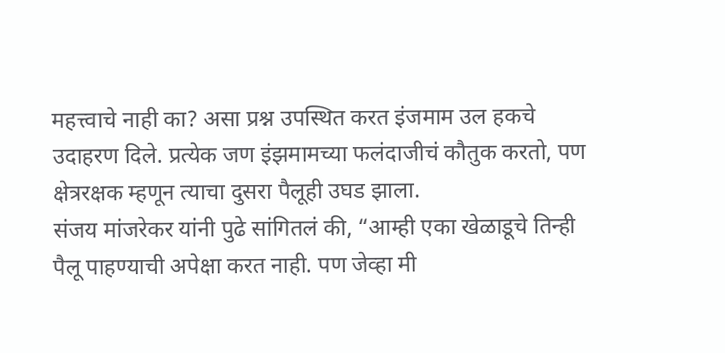महत्त्वाचे नाही का? असा प्रश्न उपस्थित करत इंजमाम उल हकचे उदाहरण दिले. प्रत्येक जण इंझमामच्या फलंदाजीचं कौतुक करतो, पण क्षेत्ररक्षक म्हणून त्याचा दुसरा पैलूही उघड झाला.
संजय मांजरेकर यांनी पुढे सांगितलं की, “आम्ही एका खेळाडूचे तिन्ही पैलू पाहण्याची अपेक्षा करत नाही. पण जेव्हा मी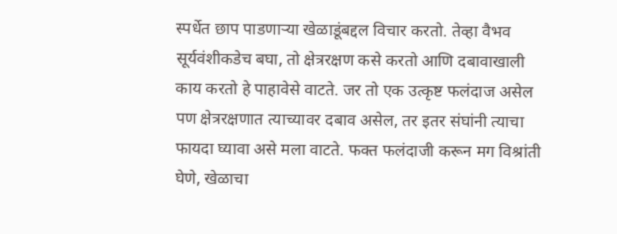स्पर्धेत छाप पाडणाऱ्या खेळाडूंबद्दल विचार करतो. तेव्हा वैभव सूर्यवंशीकडेच बघा, तो क्षेत्ररक्षण कसे करतो आणि दबावाखाली काय करतो हे पाहावेसे वाटते. जर तो एक उत्कृष्ट फलंदाज असेल पण क्षेत्ररक्षणात त्याच्यावर दबाव असेल, तर इतर संघांनी त्याचा फायदा घ्यावा असे मला वाटते. फक्त फलंदाजी करून मग विश्रांती घेणे, खेळाचा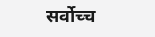सर्वोच्च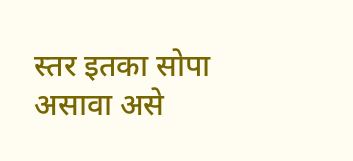स्तर इतका सोपा असावा असे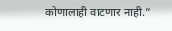कोणालाही वाटणार नाही.”